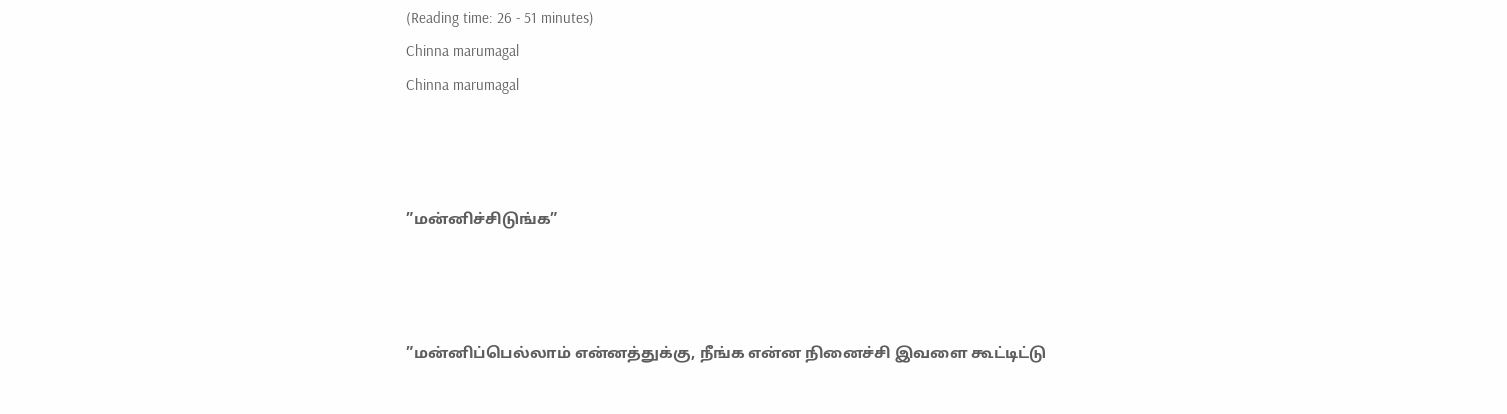(Reading time: 26 - 51 minutes)
Chinna marumagal
Chinna marumagal



”மன்னிச்சிடுங்க”



”மன்னிப்பெல்லாம் என்னத்துக்கு, நீங்க என்ன நினைச்சி இவளை கூட்டிட்டு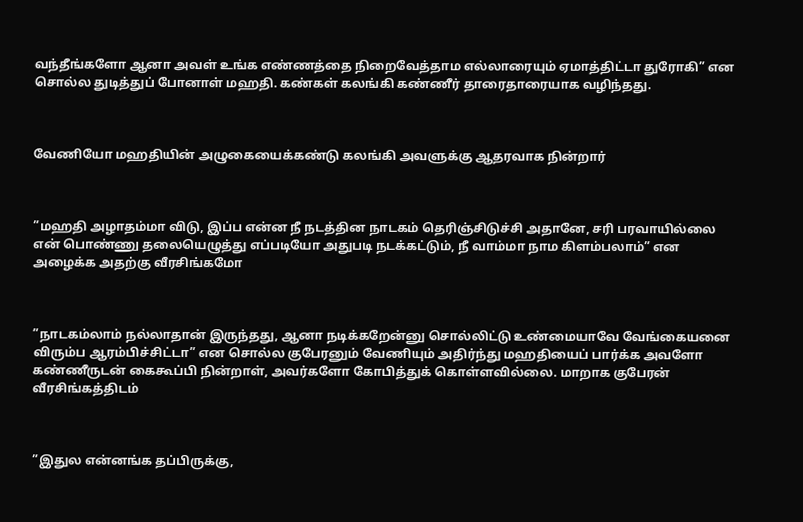வந்தீங்களோ ஆனா அவள் உங்க எண்ணத்தை நிறைவேத்தாம எல்லாரையும் ஏமாத்திட்டா துரோகி” என சொல்ல துடித்துப் போனாள் மஹதி. கண்கள் கலங்கி கண்ணீர் தாரைதாரையாக வழிந்தது.



வேணியோ மஹதியின் அழுகையைக்கண்டு கலங்கி அவளுக்கு ஆதரவாக நின்றார்



”மஹதி அழாதம்மா விடு, இப்ப என்ன நீ நடத்தின நாடகம் தெரிஞ்சிடுச்சி அதானே, சரி பரவாயில்லை என் பொண்ணு தலையெழுத்து எப்படியோ அதுபடி நடக்கட்டும், நீ வாம்மா நாம கிளம்பலாம்” என அழைக்க அதற்கு வீரசிங்கமோ



”நாடகம்லாம் நல்லாதான் இருந்தது, ஆனா நடிக்கறேன்னு சொல்லிட்டு உண்மையாவே வேங்கையனை விரும்ப ஆரம்பிச்சிட்டா” என சொல்ல குபேரனும் வேணியும் அதிர்ந்து மஹதியைப் பார்க்க அவளோ கண்ணீருடன் கைகூப்பி நின்றாள், அவர்களோ கோபித்துக் கொள்ளவில்லை. மாறாக குபேரன் வீரசிங்கத்திடம்



”இதுல என்னங்க தப்பிருக்கு,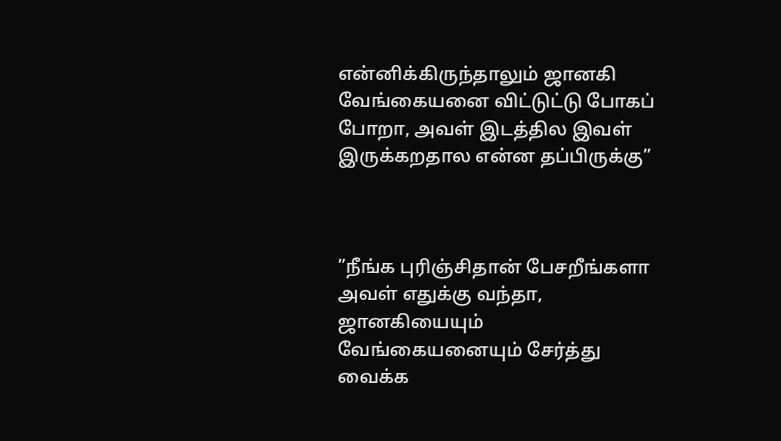என்னிக்கிருந்தாலும் ஜானகி வேங்கையனை விட்டுட்டு போகப் போறா, அவள் இடத்தில இவள் இருக்கறதால என்ன தப்பிருக்கு”



”நீங்க புரிஞ்சிதான் பேசறீங்களா அவள் எதுக்கு வந்தா, ஜானகியையும் வேங்கையனையும் சேர்த்து வைக்க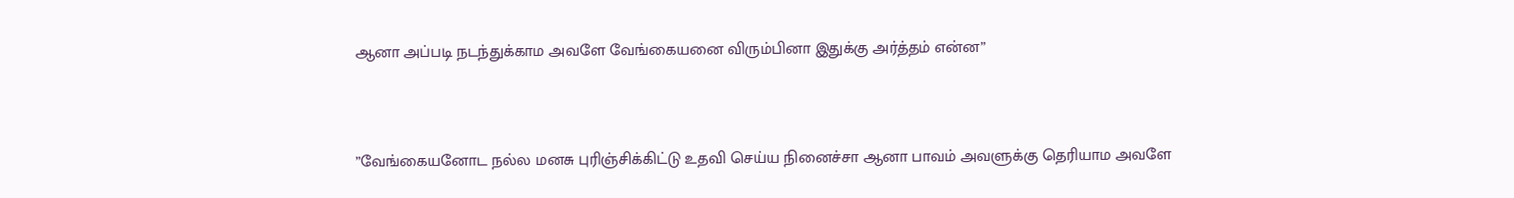ஆனா அப்படி நடந்துக்காம அவளே வேங்கையனை விரும்பினா இதுக்கு அர்த்தம் என்ன”



”வேங்கையனோட நல்ல மனசு புரிஞ்சிக்கிட்டு உதவி செய்ய நினைச்சா ஆனா பாவம் அவளுக்கு தெரியாம அவளே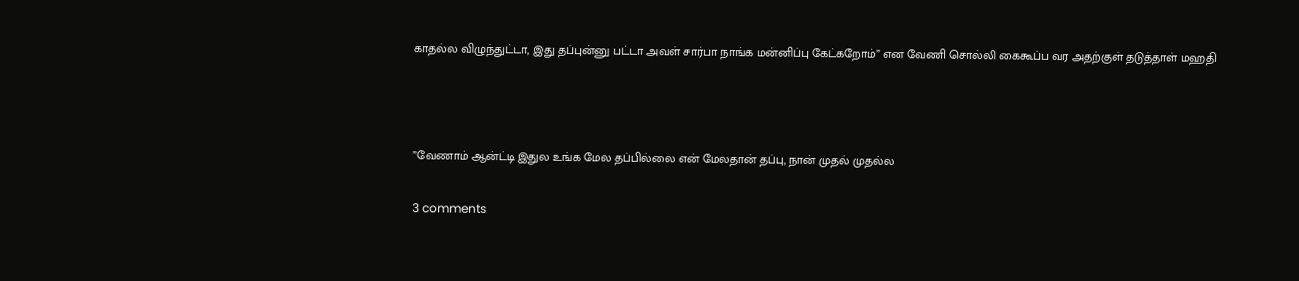காதல்ல விழுந்துட்டா, இது தப்புன்னு பட்டா அவள் சார்பா நாங்க மன்னிப்பு கேட்கறோம்” என வேணி சொல்லி கைகூப்ப வர அதற்குள் தடுத்தாள் மஹதி



”வேணாம் ஆன்ட்டி இதுல உங்க மேல தப்பில்லை என் மேலதான் தப்பு, நான் முதல் முதல்ல

3 comments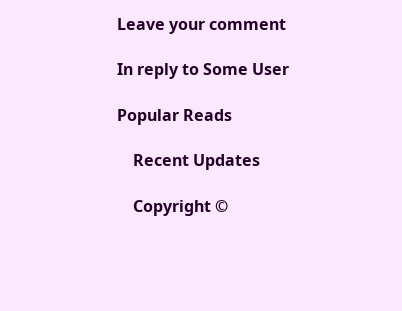Leave your comment

In reply to Some User

Popular Reads

    Recent Updates

    Copyright ©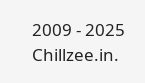2009 - 2025 Chillzee.in.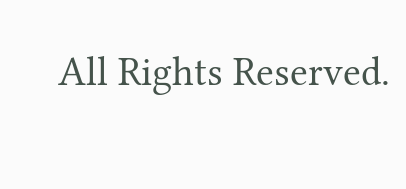All Rights Reserved.